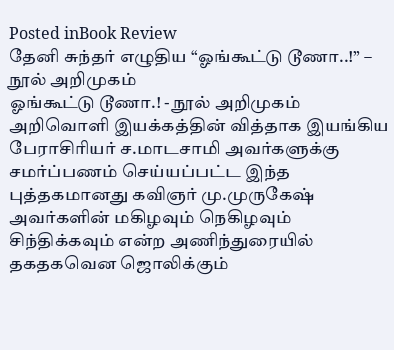Posted inBook Review
தேனி சுந்தர் எழுதிய “ஓங்கூட்டு டூணா..!” – நூல் அறிமுகம்
ஓங்கூட்டு டூணா.! - நூல் அறிமுகம் அறிவொளி இயக்கத்தின் வித்தாக இயங்கிய பேராசிரியர் ச.மாடசாமி அவர்களுக்கு சமர்ப்பணம் செய்யப்பட்ட இந்த புத்தகமானது கவிஞர் மு.முருகேஷ் அவர்களின் மகிழவும் நெகிழவும் சிந்திக்கவும் என்ற அணிந்துரையில் தகதகவென ஜொலிக்கும்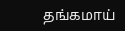தங்கமாய்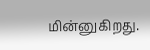மின்னுகிறது.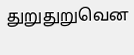துறுதுறுவென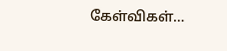கேள்விகள்…